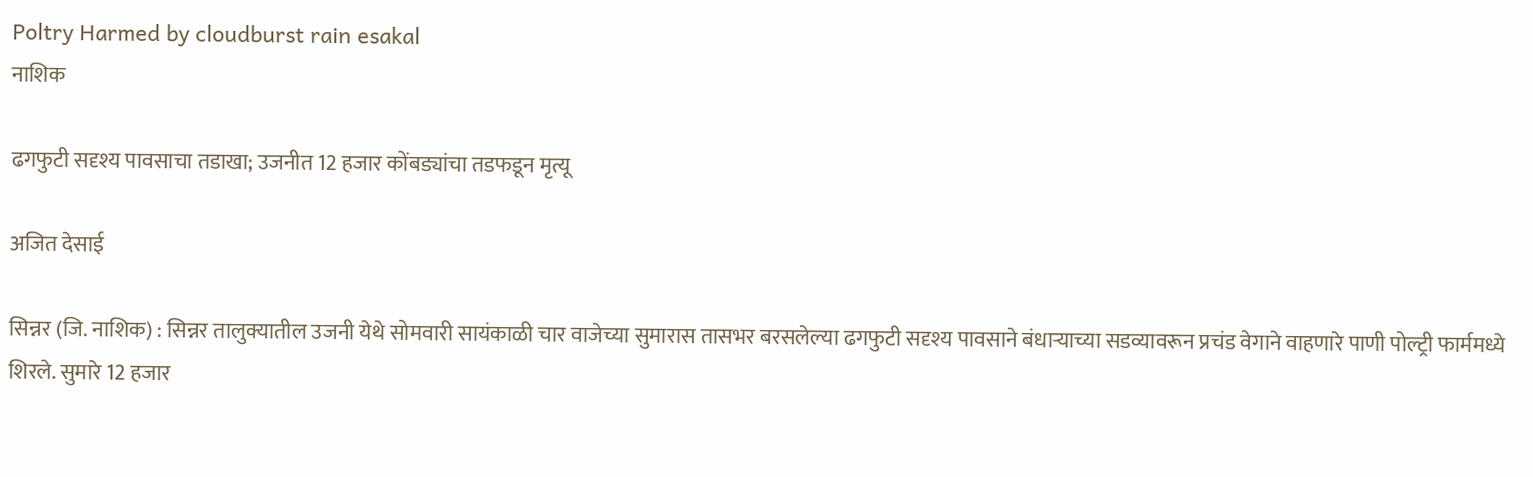Poltry Harmed by cloudburst rain esakal
नाशिक

ढगफुटी सदृश्य पावसाचा तडाखा; उजनीत 12 हजार कोंबड्यांचा तडफडून मृत्यू

अजित देसाई

सिन्नर (जि. नाशिक) : सिन्नर तालुक्यातील उजनी येथे सोमवारी सायंकाळी चार वाजेच्या सुमारास तासभर बरसलेल्या ढगफुटी सदृश्य पावसाने बंधाऱ्याच्या सडव्यावरून प्रचंड वेगाने वाहणारे पाणी पोल्ट्री फार्ममध्ये शिरले. सुमारे 12 हजार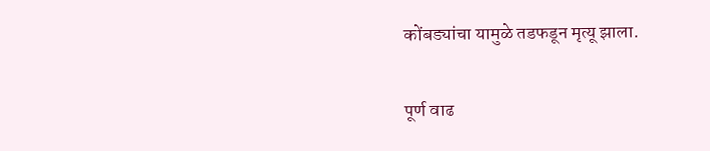कोंबड्यांचा यामुळे तडफडून मृत्यू झाला.

पूर्ण वाढ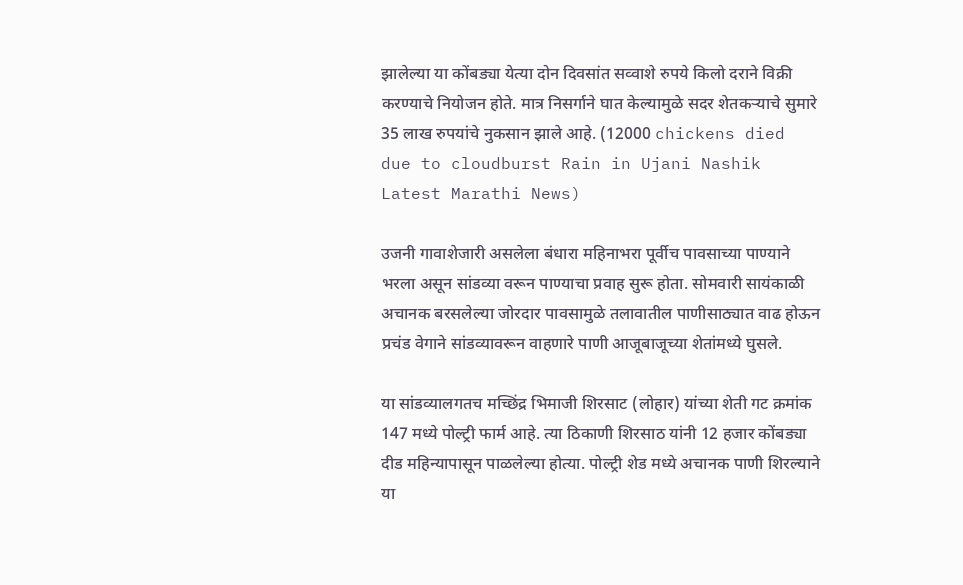झालेल्या या कोंबड्या येत्या दोन दिवसांत सव्वाशे रुपये किलो दराने विक्री करण्याचे नियोजन होते. मात्र निसर्गाने घात केल्यामुळे सदर शेतकऱ्याचे सुमारे 35 लाख रुपयांचे नुकसान झाले आहे. (12000 chickens died due to cloudburst Rain in Ujani Nashik Latest Marathi News)

उजनी गावाशेजारी असलेला बंधारा महिनाभरा पूर्वीच पावसाच्या पाण्याने भरला असून सांडव्या वरून पाण्याचा प्रवाह सुरू होता. सोमवारी सायंकाळी अचानक बरसलेल्या जोरदार पावसामुळे तलावातील पाणीसाठ्यात वाढ होऊन प्रचंड वेगाने सांडव्यावरून वाहणारे पाणी आजूबाजूच्या शेतांमध्ये घुसले.

या सांडव्यालगतच मच्छिंद्र भिमाजी शिरसाट (लोहार) यांच्या शेती गट क्रमांक 147 मध्ये पोल्ट्री फार्म आहे. त्या ठिकाणी शिरसाठ यांनी 12 हजार कोंबड्या दीड महिन्यापासून पाळलेल्या होत्या. पोल्ट्री शेड मध्ये अचानक पाणी शिरल्याने या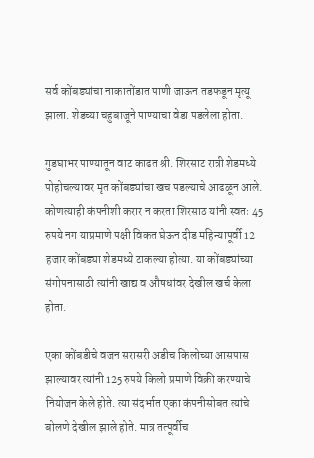सर्व कोंबड्यांचा नाकातोंडात पाणी जाऊन तडफडून मृत्यू झाला. शेडच्या चहुबाजूने पाण्याचा वेडा पडलेला होता.

गुडघाभर पाण्यातून वाट काढत श्री. शिरसाट रात्री शेडमध्ये पोहोचल्यावर मृत कोंबड्यांचा खच पडल्याचे आढळून आले. कोणत्याही कंपनीशी करार न करता शिरसाठ यांनी स्वतः 45 रुपये नग याप्रमाणे पक्षी विकत घेऊन दीड महिन्यापूर्वी 12 हजार कोंबड्या शेडमध्ये टाकल्या होत्या. या कोंबड्यांच्या संगोपनासाठी त्यांनी खाद्य व औषधांवर देखील खर्च केला होता.

एका कोंबडीचे वजन सरासरी अडीच किलोच्या आसपास झाल्यावर त्यांनी 125 रुपये किलो प्रमाणे विक्री करण्याचे नियोजन केले होते. त्या संदर्भात एका कंपनीसोबत त्यांचे बोलणे देखील झाले होते. मात्र तत्पूर्वीच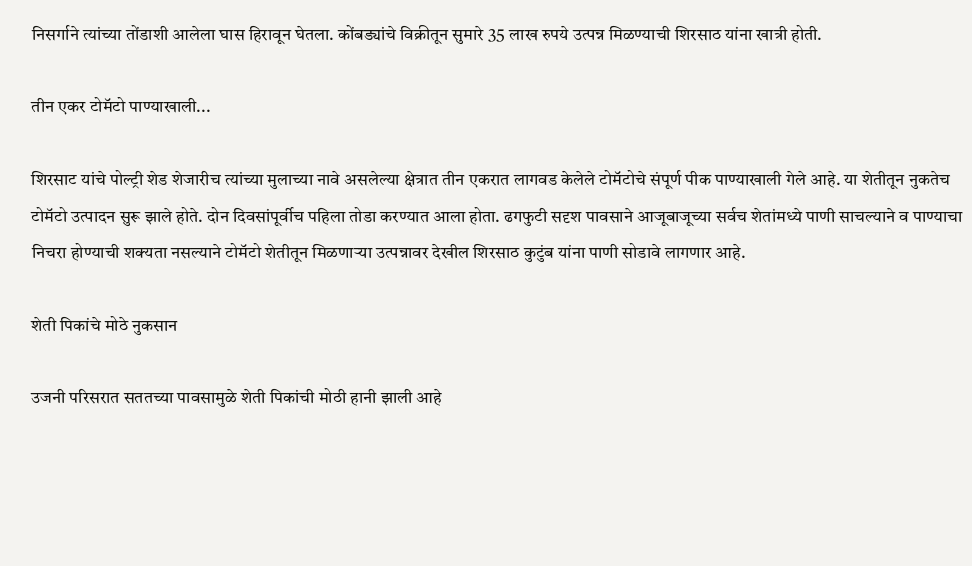निसर्गाने त्यांच्या तोंडाशी आलेला घास हिरावून घेतला. कोंबड्यांचे विक्रीतून सुमारे 35 लाख रुपये उत्पन्न मिळण्याची शिरसाठ यांना खात्री होती.

तीन एकर टोमॅटो पाण्याखाली...

शिरसाट यांचे पोल्ट्री शेड शेजारीच त्यांच्या मुलाच्या नावे असलेल्या क्षेत्रात तीन एकरात लागवड केलेले टोमॅटोचे संपूर्ण पीक पाण्याखाली गेले आहे. या शेतीतून नुकतेच टोमॅटो उत्पादन सुरू झाले होते. दोन दिवसांपूर्वीच पहिला तोडा करण्यात आला होता. ढगफुटी सदृश पावसाने आजूबाजूच्या सर्वच शेतांमध्ये पाणी साचल्याने व पाण्याचा निचरा होण्याची शक्यता नसल्याने टोमॅटो शेतीतून मिळणाऱ्या उत्पन्नावर देखील शिरसाठ कुटुंब यांना पाणी सोडावे लागणार आहे.

शेती पिकांचे मोठे नुकसान

उजनी परिसरात सततच्या पावसामुळे शेती पिकांची मोठी हानी झाली आहे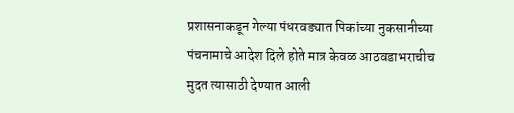प्रशासनाकडून गेल्या पंधरवड्यात पिकांच्या नुकसानीच्या पंचनामाचे आदेश दिले होते मात्र केवळ आठवडाभराचीच मुदत त्यासाठी देण्यात आली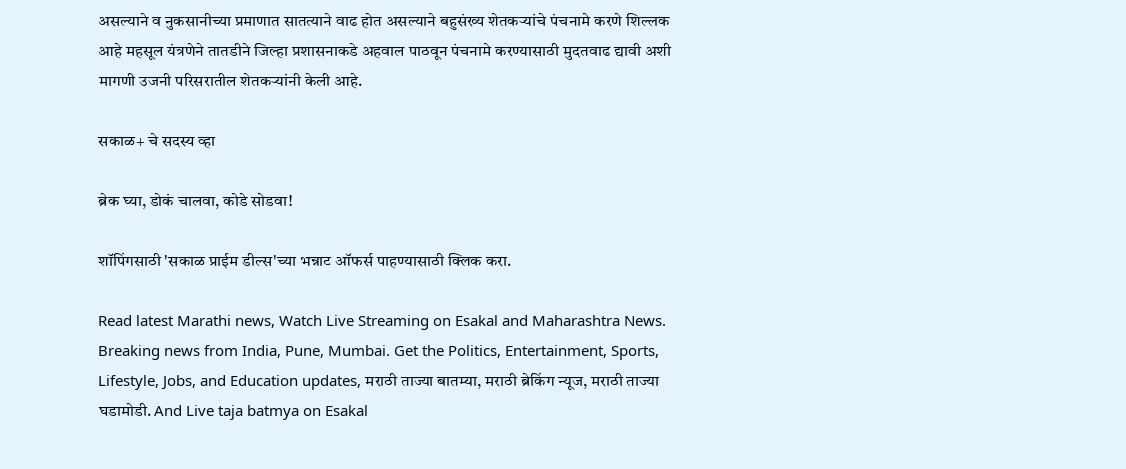असल्याने व नुकसानीच्या प्रमाणात सातत्याने वाढ होत असल्याने बहुसंख्य शेतकऱ्यांचे पंचनामे करणे शिल्लक आहे महसूल यंत्रणेने तातडीने जिल्हा प्रशासनाकडे अहवाल पाठवून पंचनामे करण्यासाठी मुदतवाढ द्यावी अशी मागणी उजनी परिसरातील शेतकऱ्यांनी केली आहे.

सकाळ+ चे सदस्य व्हा

ब्रेक घ्या, डोकं चालवा, कोडे सोडवा!

शॉपिंगसाठी 'सकाळ प्राईम डील्स'च्या भन्नाट ऑफर्स पाहण्यासाठी क्लिक करा.

Read latest Marathi news, Watch Live Streaming on Esakal and Maharashtra News. Breaking news from India, Pune, Mumbai. Get the Politics, Entertainment, Sports, Lifestyle, Jobs, and Education updates, मराठी ताज्या बातम्या, मराठी ब्रेकिंग न्यूज, मराठी ताज्या घडामोडी. And Live taja batmya on Esakal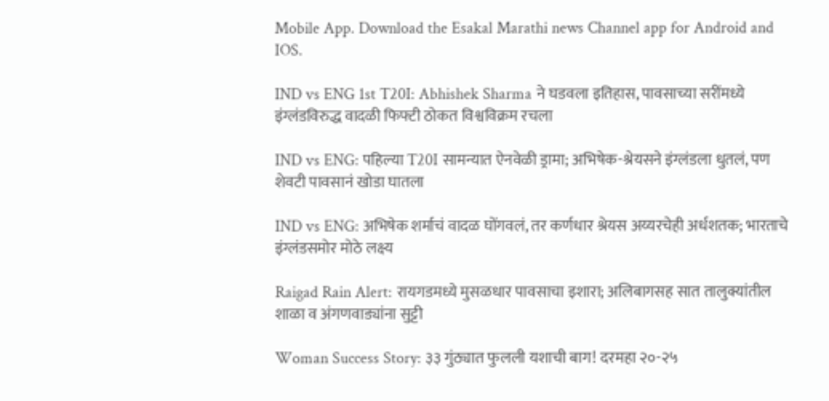Mobile App. Download the Esakal Marathi news Channel app for Android and IOS.

IND vs ENG 1st T20I: Abhishek Sharma ने घडवला इतिहास, पावसाच्या सरींमध्ये इंग्लंडविरुद्ध वादळी फिफ्टी ठोकत विश्वविक्रम रचला

IND vs ENG: पहिल्या T20I सामन्यात ऐनवेळी ड्रामा; अभिषेक-श्रेयसने इंग्लंडला धुतलं, पण शेवटी पावसानं खोडा घातला

IND vs ENG: अभिषेक शर्माचं वादळ घोंगवलं, तर कर्णधार श्रेयस अय्यरचेही अर्धशतक; भारताचे इंग्लंडसमोर मोठे लक्ष्य

Raigad Rain Alert: रायगडमध्ये मुसळधार पावसाचा इशारा; अलिबागसह सात तालुक्यांतील शाळा व अंगणवाड्यांना सुट्टी

Woman Success Story: ३३ गुंठ्यात फुलली यशाची बाग! दरमहा २०-२५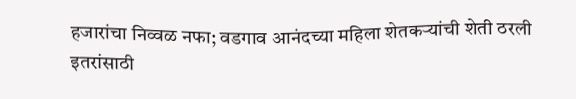हजारांचा निव्वळ नफा; वडगाव आनंदच्या महिला शेतकऱ्यांची शेती ठरली इतरांसाठी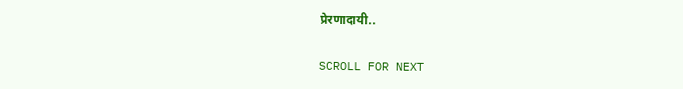प्रेरणादायी..

SCROLL FOR NEXT